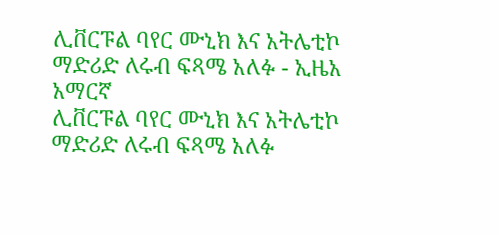ሊቨርፑል ባየር ሙኒክ እና አትሌቲኮ ማድሪድ ለሩብ ፍጻሜ አለፉ - ኢዜአ አማርኛ
ሊቨርፑል ባየር ሙኒክ እና አትሌቲኮ ማድሪድ ለሩብ ፍጻሜ አለፉ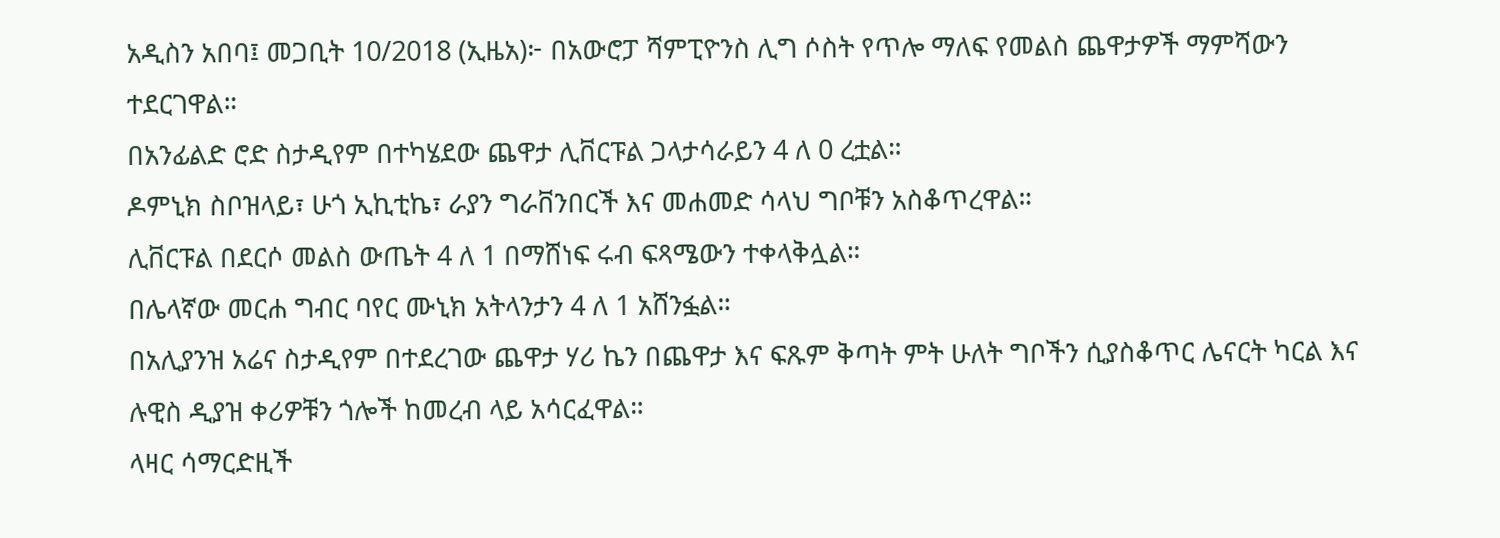አዲስን አበባ፤ መጋቢት 10/2018 (ኢዜአ)፦ በአውሮፓ ሻምፒዮንስ ሊግ ሶስት የጥሎ ማለፍ የመልስ ጨዋታዎች ማምሻውን ተደርገዋል።
በአንፊልድ ሮድ ስታዲየም በተካሄደው ጨዋታ ሊቨርፑል ጋላታሳራይን 4 ለ 0 ረቷል።
ዶምኒክ ስቦዝላይ፣ ሁጎ ኢኪቲኬ፣ ራያን ግራቨንበርች እና መሐመድ ሳላህ ግቦቹን አስቆጥረዋል።
ሊቨርፑል በደርሶ መልስ ውጤት 4 ለ 1 በማሸነፍ ሩብ ፍጻሜውን ተቀላቅሏል።
በሌላኛው መርሐ ግብር ባየር ሙኒክ አትላንታን 4 ለ 1 አሸንፏል።
በአሊያንዝ አሬና ስታዲየም በተደረገው ጨዋታ ሃሪ ኬን በጨዋታ እና ፍጹም ቅጣት ምት ሁለት ግቦችን ሲያስቆጥር ሌናርት ካርል እና ሉዊስ ዲያዝ ቀሪዎቹን ጎሎች ከመረብ ላይ አሳርፈዋል።
ላዛር ሳማርድዚች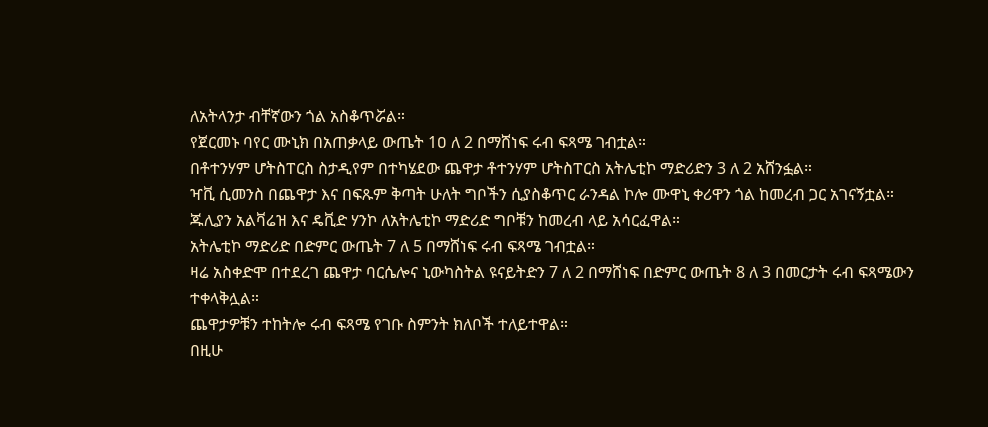ለአትላንታ ብቸኛውን ጎል አስቆጥሯል።
የጀርመኑ ባየር ሙኒክ በአጠቃላይ ውጤት 1ዐ ለ 2 በማሸነፍ ሩብ ፍጻሜ ገብቷል።
በቶተንሃም ሆትስፐርስ ስታዲየም በተካሄደው ጨዋታ ቶተንሃም ሆትስፐርስ አትሌቲኮ ማድሪድን 3 ለ 2 አሸንፏል።
ዣቪ ሲመንስ በጨዋታ እና በፍጹም ቅጣት ሁለት ግቦችን ሲያስቆጥር ራንዳል ኮሎ ሙዋኒ ቀሪዋን ጎል ከመረብ ጋር አገናኝቷል።
ጁሊያን አልቫሬዝ እና ዴቪድ ሃንኮ ለአትሌቲኮ ማድሪድ ግቦቹን ከመረብ ላይ አሳርፈዋል።
አትሌቲኮ ማድሪድ በድምር ውጤት 7 ለ 5 በማሸነፍ ሩብ ፍጻሜ ገብቷል።
ዛሬ አስቀድሞ በተደረገ ጨዋታ ባርሴሎና ኒውካስትል ዩናይትድን 7 ለ 2 በማሸነፍ በድምር ውጤት 8 ለ 3 በመርታት ሩብ ፍጻሜውን ተቀላቅሏል።
ጨዋታዎቹን ተከትሎ ሩብ ፍጻሜ የገቡ ስምንት ክለቦች ተለይተዋል።
በዚሁ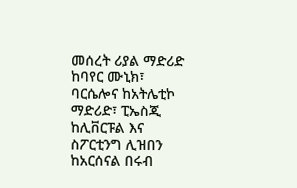መሰረት ሪያል ማድሪድ ከባየር ሙኒክ፣ ባርሴሎና ከአትሌቲኮ ማድሪድ፣ ፒኤስጂ ከሊቨርፑል እና ስፖርቲንግ ሊዝበን ከአርሰናል በሩብ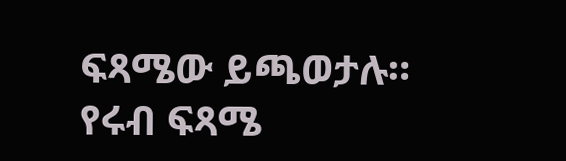ፍጻሜው ይጫወታሉ።
የሩብ ፍጻሜ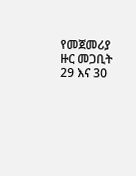የመጀመሪያ ዙር መጋቢት 29 እና 30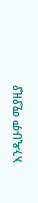እንዲሁም ሚያዚያ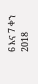6 እና 7 ቀን 2018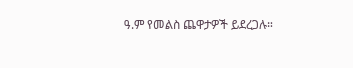ዓ.ም የመልስ ጨዋታዎች ይደረጋሉ።